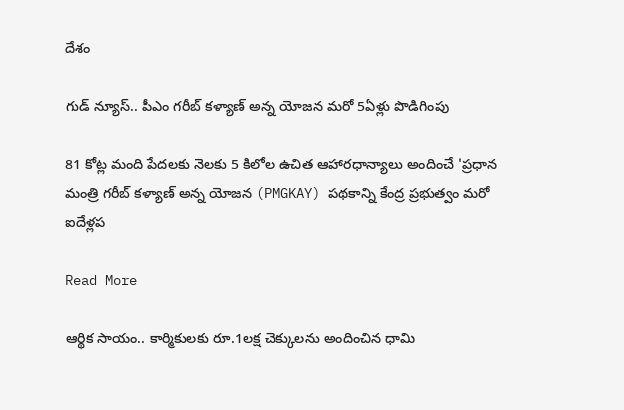దేశం

గుడ్ న్యూస్.. పీఎం గరీబ్ కళ్యాణ్ అన్న యోజన మరో 5ఏళ్లు పొడిగింపు

81 కోట్ల మంది పేదలకు నెలకు 5 కిలోల ఉచిత ఆహారధాన్యాలు అందించే 'ప్రధాన మంత్రి గరీబ్ కళ్యాణ్ అన్న యోజన (PMGKAY) పథకాన్ని కేంద్ర ప్రభుత్వం మరో ఐదేళ్లప

Read More

ఆర్థిక సాయం.. కార్మికులకు రూ.1లక్ష చెక్కులను అందించిన ధామి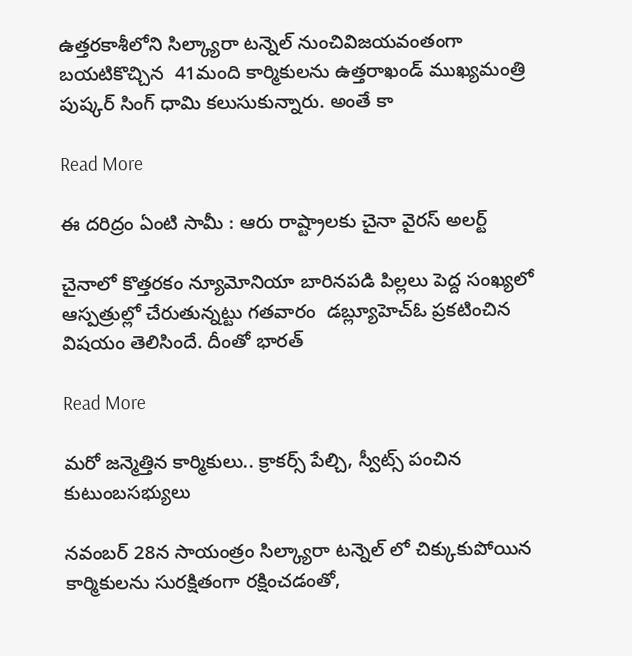ఉత్తరకాశీలోని సిల్క్యారా టన్నెల్ నుంచివిజయవంతంగా బయటికొచ్చిన  41మంది కార్మికులను ఉత్తరాఖండ్ ముఖ్యమంత్రి పుష్కర్ సింగ్ ధామి కలుసుకున్నారు. అంతే కా

Read More

ఈ దరిద్రం ఏంటి సామీ : ఆరు రాష్ట్రాలకు చైనా వైరస్ అలర్ట్

చైనాలో కొత్తరకం న్యూమోనియా బారినపడి పిల్లలు పెద్ద సంఖ్యలో ఆస్పత్రుల్లో చేరుతున్నట్టు గతవారం  డబ్ల్యూహెచ్ఓ ప్రకటించిన విషయం తెలిసిందే. దీంతో భారత్

Read More

మరో జన్మెత్తిన కార్మికులు.. క్రాకర్స్ పేల్చి, స్వీట్స్ పంచిన కుటుంబసభ్యులు

నవంబర్ 28న సాయంత్రం సిల్క్యారా టన్నెల్ లో చిక్కుకుపోయిన కార్మికులను సురక్షితంగా రక్షించడంతో,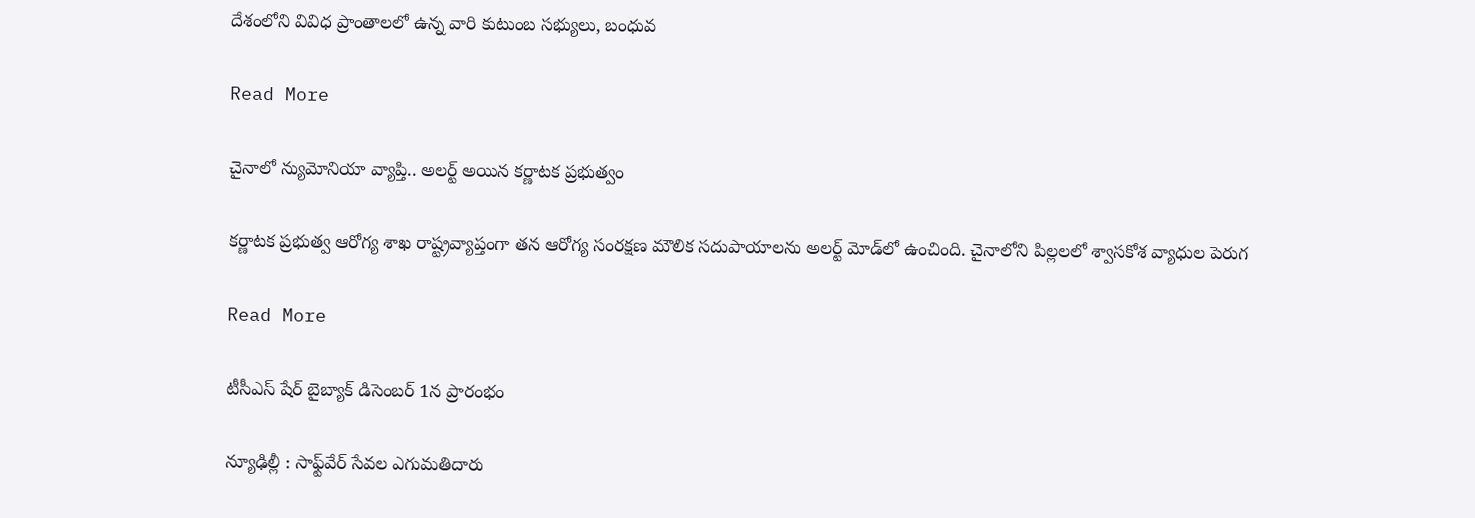దేశంలోని వివిధ ప్రాంతాలలో ఉన్న వారి కుటుంబ సభ్యులు, బంధువ

Read More

చైనాలో న్యుమోనియా వ్యాప్తి.. అలర్ట్ అయిన కర్ణాటక ప్రభుత్వం

కర్ణాటక ప్రభుత్వ ఆరోగ్య శాఖ రాష్ట్రవ్యాప్తంగా తన ఆరోగ్య సంరక్షణ మౌలిక సదుపాయాలను అలర్ట్ మోడ్‌లో ఉంచింది. చైనాలోని పిల్లలలో శ్వాసకోశ వ్యాధుల పెరుగ

Read More

టీసీఎస్ షేర్ బైబ్యాక్ డిసెంబర్ 1న ప్రారంభం

న్యూఢిల్లీ : సాఫ్ట్‌వేర్ సేవల ఎగుమతిదారు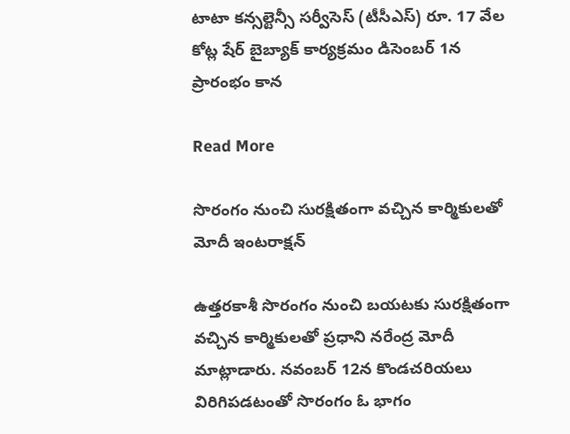టాటా కన్సల్టెన్సీ సర్వీసెస్ (టీసీఎస్) రూ. 17 వేల కోట్ల షేర్ బైబ్యాక్ కార్యక్రమం డిసెంబర్ 1న ప్రారంభం కాన

Read More

సొరంగం నుంచి సురక్షితంగా వచ్చిన కార్మికులతో మోదీ ఇంటరాక్షన్

ఉత్తరకాశీ సొరంగం నుంచి బయటకు సురక్షితంగా వచ్చిన కార్మికులతో ప్రధాని నరేంద్ర మోదీ మాట్లాడారు. నవంబర్ 12న కొండచరియలు విరిగిపడటంతో సొరంగం ఓ భాగం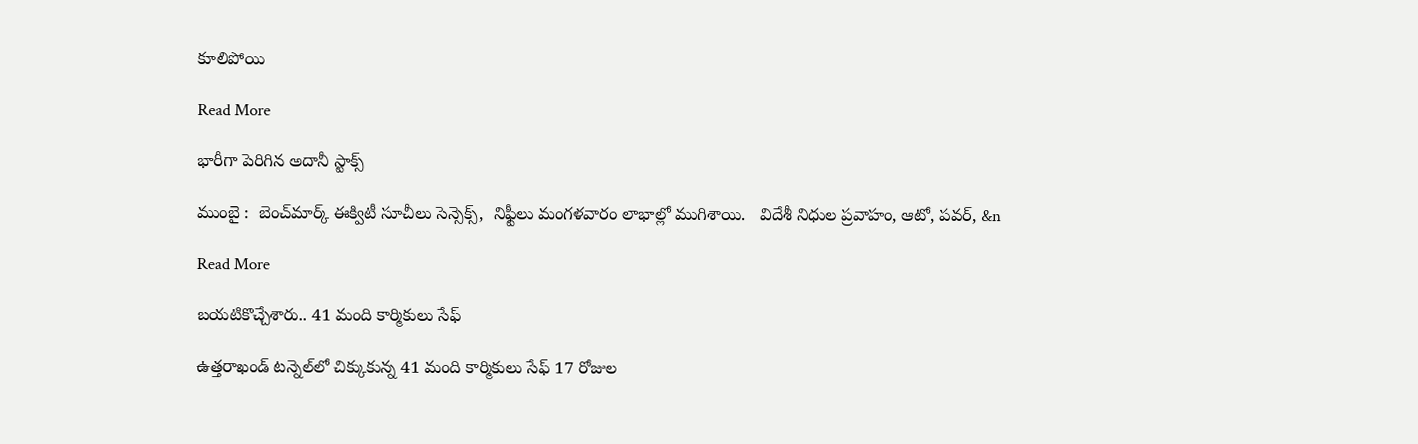కూలిపోయి

Read More

భారీగా పెరిగిన అదానీ స్టాక్స్

ముంబై :  బెంచ్‌‌మార్క్ ఈక్విటీ సూచీలు సెన్సెక్స్,  నిఫ్టీలు మంగళవారం లాభాల్లో ముగిశాయి.   విదేశీ నిధుల ప్రవాహం, ఆటో, పవర్, &n

Read More

బయటికొచ్చేశారు.. 41 మంది కార్మికులు సేఫ్

ఉత్తరాఖండ్ టన్నెల్‌‌లో చిక్కుకున్న 41 మంది కార్మికులు సేఫ్ 17 రోజుల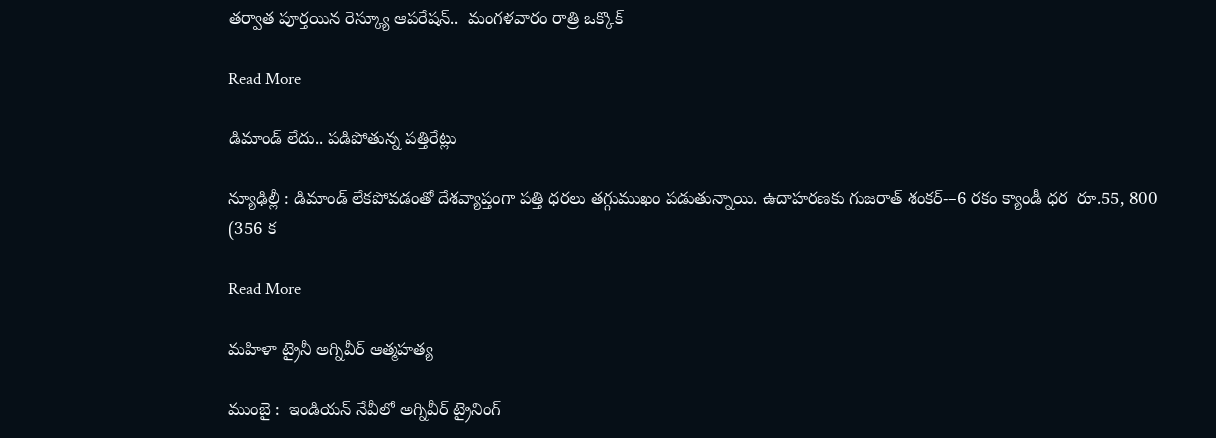తర్వాత పూర్తయిన రెస్క్యూ ఆపరేషన్..  మంగళవారం రాత్రి ఒక్కొక్

Read More

డిమాండ్ లేదు.. పడిపోతున్న పత్తిరేట్లు

న్యూఢిల్లీ : డిమాండ్ లేకపోవడంతో దేశవ్యాప్తంగా పత్తి ధరలు తగ్గుముఖం పడుతున్నాయి. ఉదాహరణకు గుజరాత్ శంకర్-–6 రకం క్యాండీ ధర  రూ.55, 800 (356 క

Read More

మహిళా ట్రైనీ అగ్నివీర్ ఆత్మహత్య

ముంబై :  ఇండియన్ నేవీలో అగ్నివీర్ ట్రైనింగ్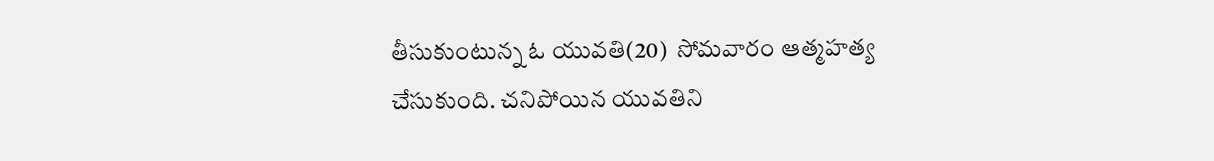తీసుకుంటున్న ఓ యువతి(20)  సోమవారం ఆత్మహత్య చేసుకుంది. చనిపోయిన యువతిని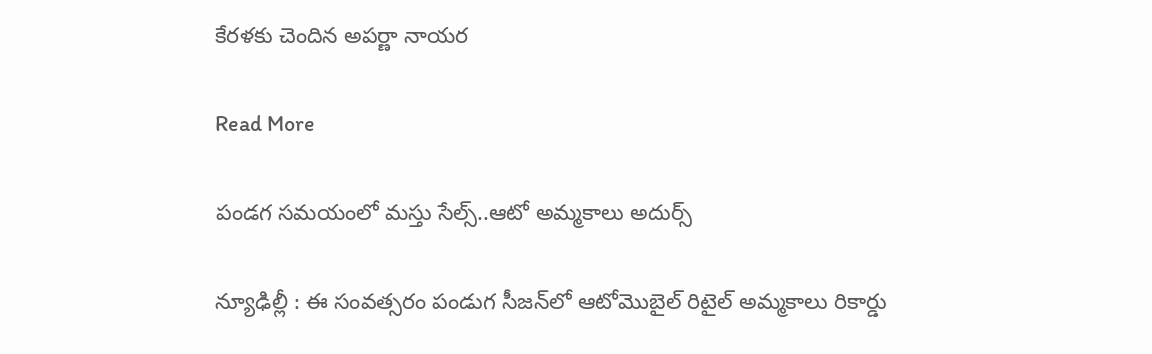కేరళకు చెందిన అపర్ణా నాయర

Read More

పండగ సమయంలో మస్తు సేల్స్..ఆటో అమ్మకాలు అదుర్స్

న్యూఢిల్లీ : ఈ సంవత్సరం పండుగ సీజన్‌‌లో ఆటోమొబైల్ రిటైల్ అమ్మకాలు రికార్డు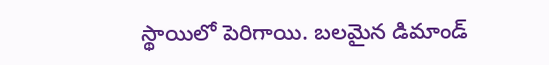స్థాయిలో పెరిగాయి. బలమైన డిమాండ్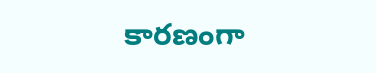కారణంగా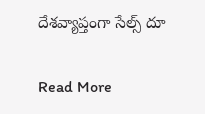దేశవ్యాప్తంగా సేల్స్ దూ

Read More